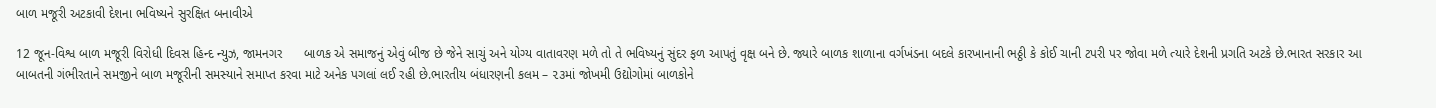બાળ મજૂરી અટકાવી દેશના ભવિષ્યને સુરક્ષિત બનાવીએ

12 જૂન-વિશ્વ બાળ મજૂરી વિરોધી દિવસ હિન્દ ન્યુઝ, જામનગર      બાળક એ સમાજનું એવું બીજ છે જેને સાચું અને યોગ્ય વાતાવરણ મળે તો તે ભવિષ્યનું સુંદર ફળ આપતું વૃક્ષ બને છે. જ્યારે બાળક શાળાના વર્ગખંડના બદલે કારખાનાની ભઠ્ઠી કે કોઈ ચાની ટપરી પર જોવા મળે ત્યારે દેશની પ્રગતિ અટકે છે.ભારત સરકાર આ બાબતની ગંભીરતાને સમજીને બાળ મજૂરીની સમસ્યાને સમાપ્ત કરવા માટે અનેક પગલાં લઈ રહી છે.ભારતીય બંધારણની કલમ – ૨૩માં જોખમી ઉદ્યોગોમાં બાળકોને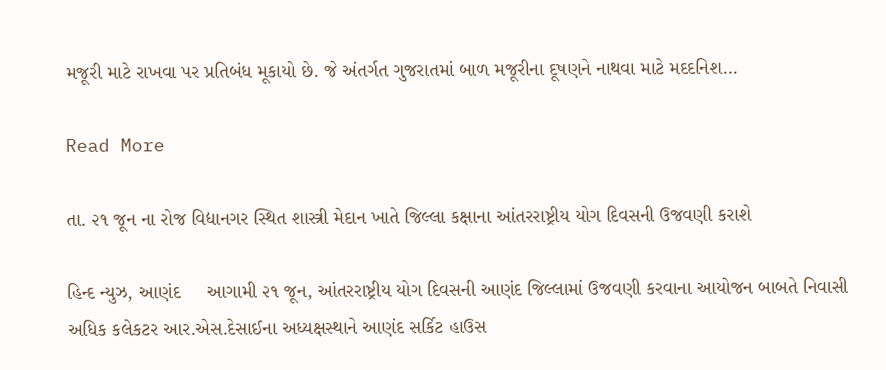મજૂરી માટે રાખવા પર પ્રતિબંધ મૂકાયો છે. જે અંતર્ગત ગુજરાતમાં બાળ મજૂરીના દૂષણને નાથવા માટે મદદનિશ…

Read More

તા. ૨૧ જૂન ના રોજ વિદ્યાનગર સ્થિત શાસ્ત્રી મેદાન ખાતે જિલ્લા કક્ષાના આંતરરાષ્ટ્રીય યોગ દિવસની ઉજવણી કરાશે

હિન્દ ન્યુઝ, આણંદ     આગામી ૨૧ જૂન, આંતરરાષ્ટ્રીય યોગ દિવસની આણંદ જિલ્લામાં ઉજવણી કરવાના આયોજન બાબતે નિવાસી અધિક કલેકટર આર.એસ.દેસાઈના અધ્યક્ષસ્થાને આણંદ સર્કિટ હાઉસ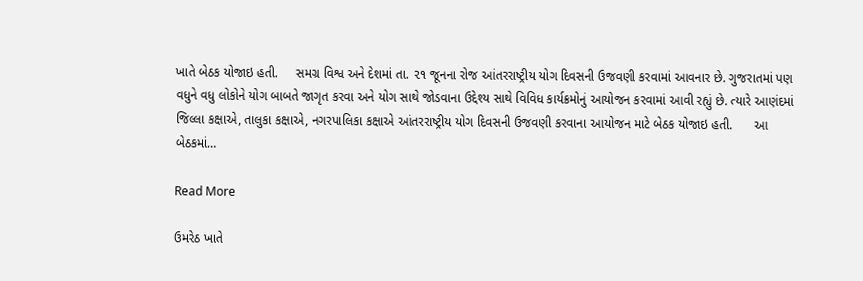ખાતે બેઠક યોજાઇ હતી.     સમગ્ર વિશ્વ અને દેશમાં તા. ૨૧ જૂનના રોજ આંતરરાષ્ટ્રીય યોગ દિવસની ઉજવણી કરવામાં આવનાર છે. ગુજરાતમાં પણ વધુને વધુ લોકોને યોગ બાબતે જાગૃત કરવા અને યોગ સાથે જોડવાના ઉદ્દેશ્ય સાથે વિવિધ કાર્યક્રમોનું આયોજન કરવામાં આવી રહ્યું છે. ત્યારે આણંદમાં જિલ્લા કક્ષાએ, તાલુકા કક્ષાએ, નગરપાલિકા કક્ષાએ આંતરરાષ્ટ્રીય યોગ દિવસની ઉજવણી કરવાના આયોજન માટે બેઠક યોજાઇ હતી.      આ બેઠકમાં…

Read More

ઉમરેઠ ખાતે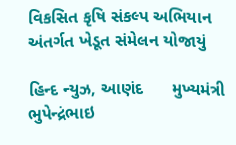વિકસિત કૃષિ સંકલ્પ અભિયાન અંતર્ગત ખેડૂત સંમેલન યોજાયું

હિન્દ ન્યુઝ, આણંદ      મુખ્યમંત્રી ભુપેન્દ્રંભાઇ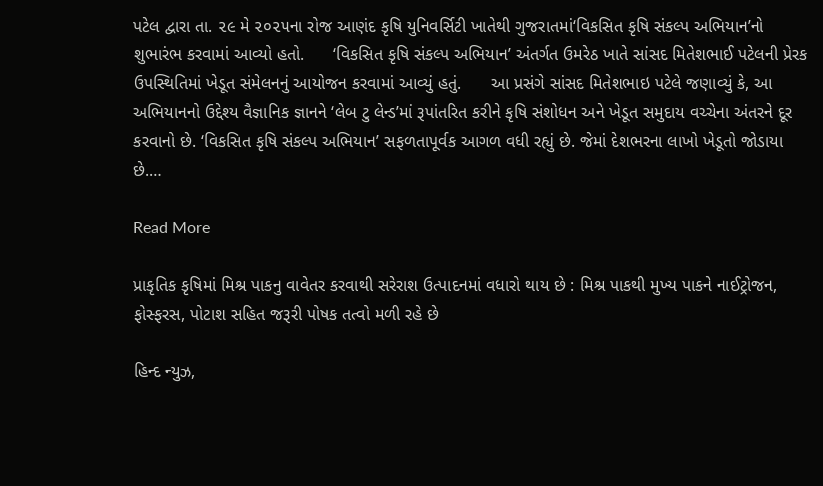પટેલ દ્વારા તા. ૨૯ મે ૨૦૨૫ના રોજ આણંદ કૃષિ યુનિવર્સિટી ખાતેથી ગુજરાતમાં‘વિકસિત કૃષિ સંકલ્પ અભિયાન’નો શુભારંભ કરવામાં આવ્યો હતો.      ‘વિકસિત કૃષિ સંકલ્પ અભિયાન’ અંતર્ગત ઉમરેઠ ખાતે સાંસદ મિતેશભાઈ પટેલની પ્રેરક ઉપસ્થિતિમાં ખેડૂત સંમેલનનું આયોજન કરવામાં આવ્યું હતું.      આ પ્રસંગે સાંસદ મિતેશભાઇ પટેલે જણાવ્યું કે, આ અભિયાનનો ઉદ્દેશ્ય વૈજ્ઞાનિક જ્ઞાનને ‘લેબ ટુ લેન્ડ’માં રૂપાંતરિત કરીને કૃષિ સંશોધન અને ખેડૂત સમુદાય વચ્ચેના અંતરને દૂર કરવાનો છે. ‘વિકસિત કૃષિ સંકલ્પ અભિયાન’ સફળતાપૂર્વક આગળ વધી રહ્યું છે. જેમાં દેશભરના લાખો ખેડૂતો જોડાયા છે.…

Read More

પ્રાકૃતિક કૃષિમાં મિશ્ર પાકનુ વાવેતર કરવાથી સરેરાશ ઉત્પાદનમાં વધારો થાય છે : મિશ્ર પાકથી મુખ્ય પાકને નાઈટ્રોજન, ફોસ્ફરસ, પોટાશ સહિત જરૂરી પોષક તત્વો મળી રહે છે

હિન્દ ન્યુઝ,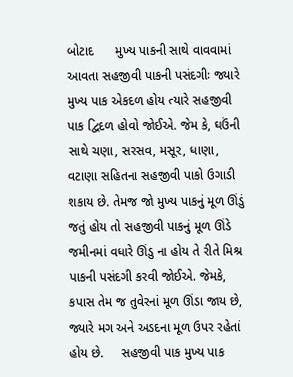બોટાદ      મુખ્ય પાકની સાથે વાવવામાં આવતા સહજીવી પાકની પસંદગીઃ જ્યારે મુખ્ય પાક એકદળ હોય ત્યારે સહજીવી પાક દ્વિદળ હોવો જોઈએ. જેમ કે, ઘઉંની સાથે ચણા, સરસવ, મસૂર, ધાણા, વટાણા સહિતના સહજીવી પાકો ઉગાડી શકાય છે. તેમજ જો મુખ્ય પાકનું મૂળ ઊંડું જતું હોય તો સહજીવી પાકનું મૂળ ઊંડે જમીનમાં વધારે ઊંડુ ના હોય તે રીતે મિશ્ર પાકની પસંદગી કરવી જોઈએ. જેમકે, કપાસ તેમ જ તુવેરનાં મૂળ ઊંડા જાય છે, જ્યારે મગ અને અડદના મૂળ ઉપર રહેતાં હોય છે.     સહજીવી પાક મુખ્ય પાક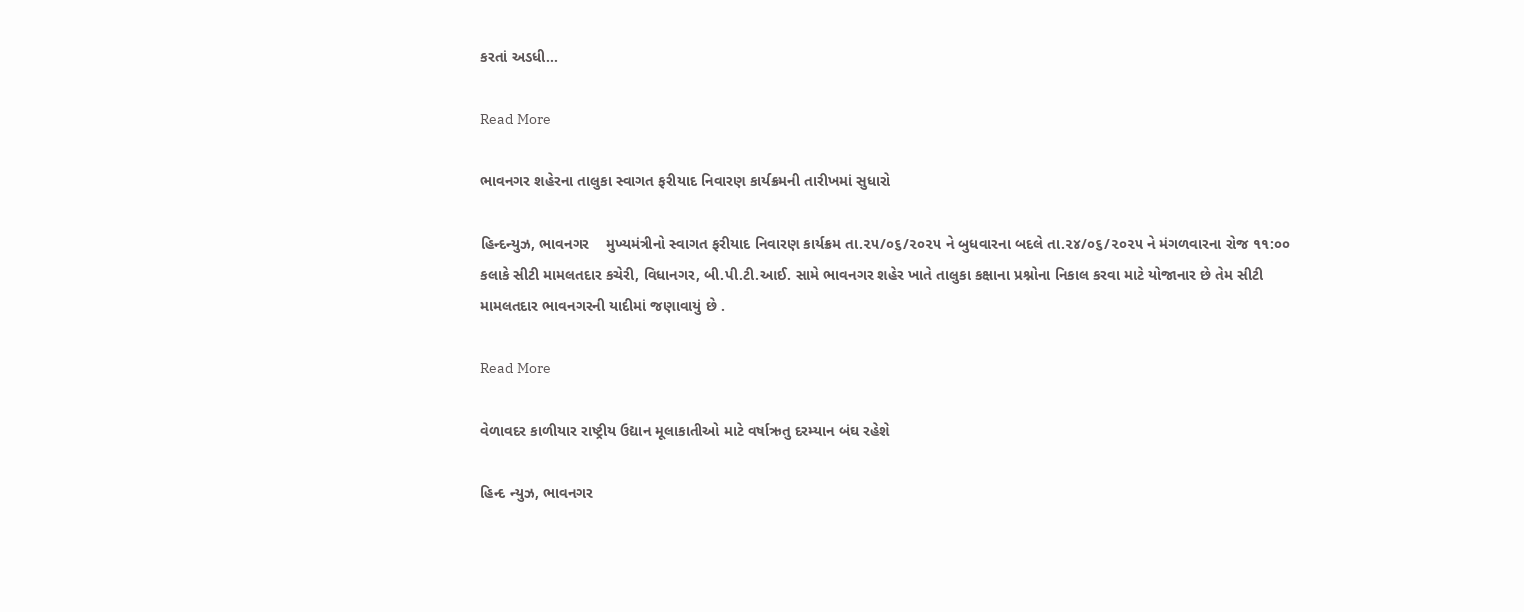કરતાં અડધી…

Read More

ભાવનગર શહેરના તાલુકા સ્વાગત ફરીયાદ નિવારણ કાર્યક્રમની તારીખમાં સુધારો

હિન્દન્યુઝ, ભાવનગર    મુખ્યમંત્રીનો સ્વાગત ફરીયાદ નિવારણ કાર્યક્રમ તા.૨૫/૦૬/૨૦૨૫ ને બુધવારના બદલે તા.૨૪/૦૬/૨૦૨૫ ને મંગળવારના રોજ ૧૧:૦૦ કલાકે સીટી મામલતદાર કચેરી, વિધાનગર, બી.પી.ટી.આઈ. સામે ભાવનગર શહેર ખાતે તાલુકા કક્ષાના પ્રશ્નોના નિકાલ કરવા માટે યોજાનાર છે તેમ સીટી મામલતદાર ભાવનગરની યાદીમાં જણાવાયું છે .

Read More

વેળાવદર કાળીયાર રાષ્ટ્રીય ઉદ્યાન મૂલાકાતીઓ માટે વર્ષાઋતુ દરમ્યાન બંઘ રહેશે

હિન્દ ન્યુઝ, ભાવનગર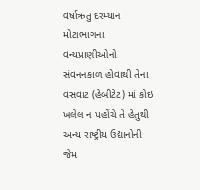વર્ષાઋતુ દરમ્યાન મોટાભાગના વન્યપ્રાણીઓનો સંવનનકાળ હોવાથી તેના વસવાટ (હેબીટેટ) માં કોઇ ખલેલ ન પહોંચે તે હેતુથી અન્ય રાષ્ટ્રીય ઉદ્યાનોની જેમ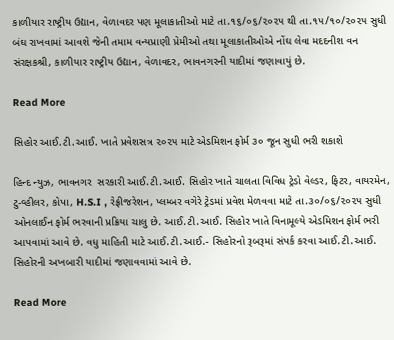કાળીયાર રાષ્ટ્રીય ઉદ્યાન, વેળાવદર પણ મૂલાકાતીઓ માટે તા.૧૬/૦૬/૨૦૨૫ થી તા.૧૫/૧૦/૨૦૨૫ સુધી બંઘ રાખવામાં આવશે જેની તમામ વન્યપ્રાણી પ્રેમીઓ તથા મૂલાકાતીઓએ નોંઘ લેવા મદદનીશ વન સંરક્ષકશ્રી, કાળીયાર રાષ્ટ્રીય ઉદ્યાન, વેળાવદર, ભાવનગરની યાદીમાં જણાવાયું છે.

Read More

સિહોર આઈ.ટી.આઈ. ખાતે પ્રવેશસત્ર ૨૦૨૫ માટે એડમિશન ફોર્મ ૩૦ જૂન સુધી ભરી શકાશે

હિન્દ ન્યુઝ, ભાવનગર  સરકારી આઈ.ટી.આઈ. સિહોર ખાતે ચાલતા વિવિધ ટ્રેડો વેલ્ડર, ફિટર, વાયરમેન, ટુ-વ્હીલર, કોપા, H.S.I , રેફ્રીજરેશન, પ્લમ્બર વગેરે ટ્રેડમાં પ્રવેશ મેળવવા માટે તા.૩૦/૦૬/૨૦૨૫ સુધી ઓનલાઈન ફોર્મ ભરવાની પ્રક્રિયા ચાલુ છે. આઈ.ટી.આઈ. સિહોર ખાતે વિનામૂલ્યે એડમિશન ફોર્મ ભરી આપવામાં આવે છે. વધુ માહિતી માટે આઈ.ટી.આઈ.- સિહોરનો રૂબરૂમાં સંપર્ક કરવા આઈ.ટી.આઈ. સિહોરની અખબારી યાદીમાં જણાવવામાં આવે છે.

Read More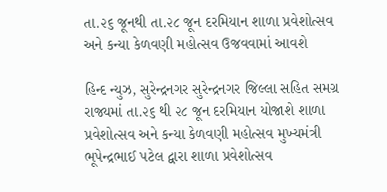તા.૨૬ જૂનથી તા.૨૮ જૂન દરમિયાન શાળા પ્રવેશોત્સવ અને કન્યા કેળવણી મહોત્સવ ઉજવવામાં આવશે

હિન્દ ન્યુઝ, સુરેન્દ્રનગર સુરેન્દ્રનગર જિલ્લા સહિત સમગ્ર રાજ્યમાં તા.૨૬ થી ૨૮ જૂન દરમિયાન યોજાશે શાળા પ્રવેશોત્સવ અને કન્યા કેળવણી મહોત્સવ મુખ્યમંત્રી ભૂપેન્દ્રભાઈ પટેલ દ્વારા શાળા પ્રવેશોત્સવ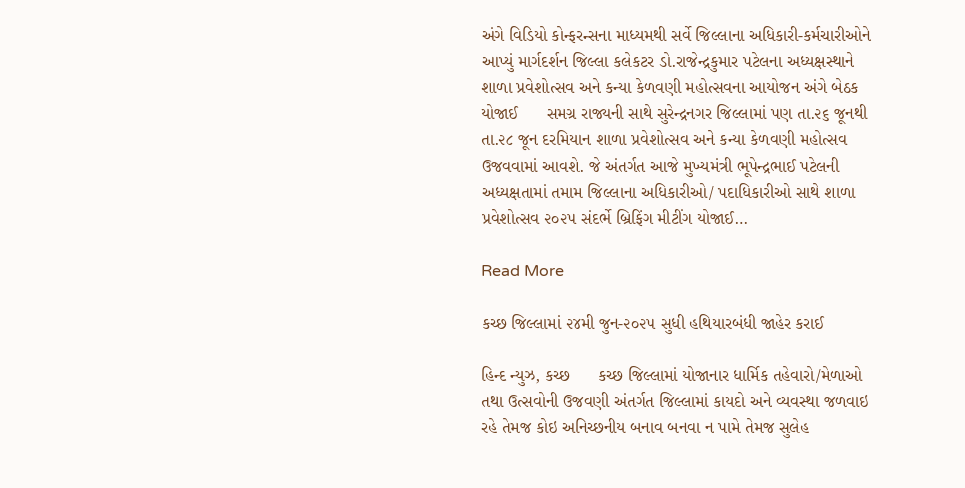અંગે વિડિયો કોન્ફરન્સના માધ્યમથી સર્વે જિલ્લાના અધિકારી-કર્મચારીઓને આપ્યું માર્ગદર્શન જિલ્લા કલેકટર ડો.રાજેન્દ્રકુમાર પટેલના અધ્યક્ષસ્થાને શાળા પ્રવેશોત્સવ અને કન્યા કેળવણી મહોત્સવના આયોજન અંગે બેઠક યોજાઈ      સમગ્ર રાજ્યની સાથે સુરેન્દ્રનગર જિલ્લામાં પણ તા.૨૬ જૂનથી તા.૨૮ જૂન દરમિયાન શાળા પ્રવેશોત્સવ અને કન્યા કેળવણી મહોત્સવ ઉજવવામાં આવશે. જે અંતર્ગત આજે મુખ્યમંત્રી ભૂપેન્દ્રભાઈ પટેલની અધ્યક્ષતામાં તમામ જિલ્લાના અધિકારીઓ/ પદાધિકારીઓ સાથે શાળા પ્રવેશોત્સવ ૨૦૨૫ સંદર્ભે બ્રિફિંગ મીટીંગ યોજાઈ…

Read More

કચ્‍છ જિલ્‍લામાં ૨૪મી જુન-૨૦૨૫ સુધી હથિયારબંધી જાહેર કરાઈ

હિન્દ ન્યુઝ, કચ્‍છ      કચ્છ જિલ્લામાં યોજાનાર ધાર્મિક તહેવારો/મેળાઓ તથા ઉત્સવોની ઉજવણી અંતર્ગત જિલ્લામાં કાયદો અને વ્યવસ્થા જળવાઇ રહે તેમજ કોઇ અનિચ્છનીય બનાવ બનવા ન પામે તેમજ સુલેહ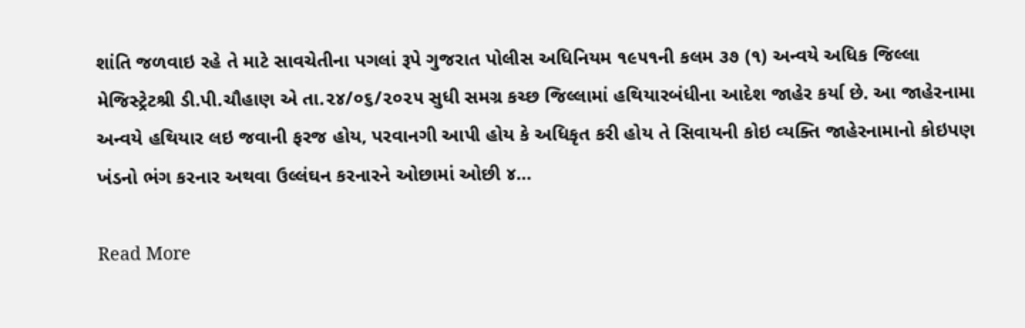શાંતિ જળવાઇ રહે તે માટે સાવચેતીના પગલાં રૂપે ગુજરાત પોલીસ અધિનિયમ ૧૯૫૧ની કલમ ૩૭ (૧) અન્‍વયે અધિક જિલ્‍લા મેજિસ્‍ટ્રેટશ્રી ડી.પી.ચૌહાણ એ તા.૨૪/૦૬/૨૦૨૫ સુધી સમગ્ર કચ્છ જિલ્‍લામાં હથિયારબંધીના આદેશ જાહેર કર્યા છે. આ જાહેરનામા અન્‍વયે હથિયાર લઇ જવાની ફરજ હોય, પરવાનગી આપી હોય કે અધિકૃત કરી હોય તે સિવાયની કોઇ વ્‍યક્તિ જાહેરનામાનો કોઇપણ ખંડનો ભંગ કરનાર અથવા ઉલ્‍લંઘન કરનારને ઓછામાં ઓછી ૪…

Read More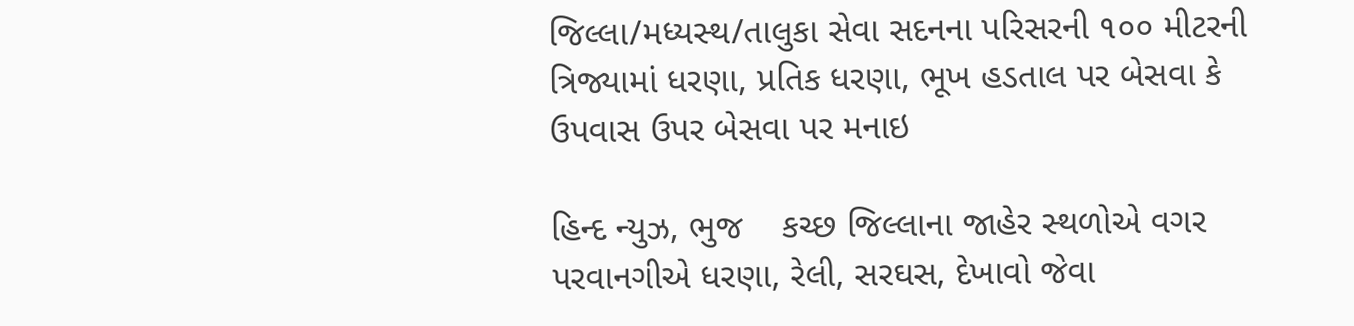જિલ્‍લા/મધ્‍યસ્‍થ/તાલુકા સેવા સદનના પરિસરની ૧૦૦ મીટરની ત્રિજ્યામાં ધરણા, પ્રતિક ધરણા, ભૂખ હડતાલ પર બેસવા કે ઉપવાસ ઉપર બેસવા પર મનાઇ

હિન્દ ન્યુઝ, ભુજ    કચ્છ જિલ્‍લાના જાહેર સ્‍થળોએ વગર પરવાનગીએ ધરણા, રેલી, સરઘસ, દેખાવો જેવા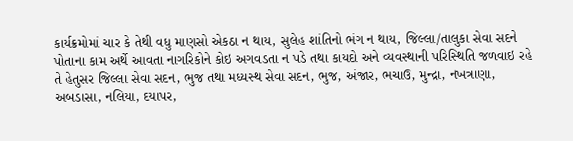કાર્યક્રમોમાં ચાર કે તેથી વધુ માણસો એકઠા ન થાય, સુલેહ શાંતિનો ભંગ ન થાય, જિલ્‍લા/તાલુકા સેવા સદને પોતાના કામ અર્થે આવતા નાગરિકોને કોઇ અગવડતા ન પડે તથા કાયદો અને વ્‍યવસ્‍થાની પરિસ્‍થિતિ જળવાઇ રહે તે હેતુસર જિલ્‍લા સેવા સદન, ભુજ તથા મધ્‍યસ્‍થ સેવા સદન, ભુજ, અંજાર, ભચાઉ, મુન્‍દ્રા, નખત્રાણા, અબડાસા, નલિયા, દયાપર,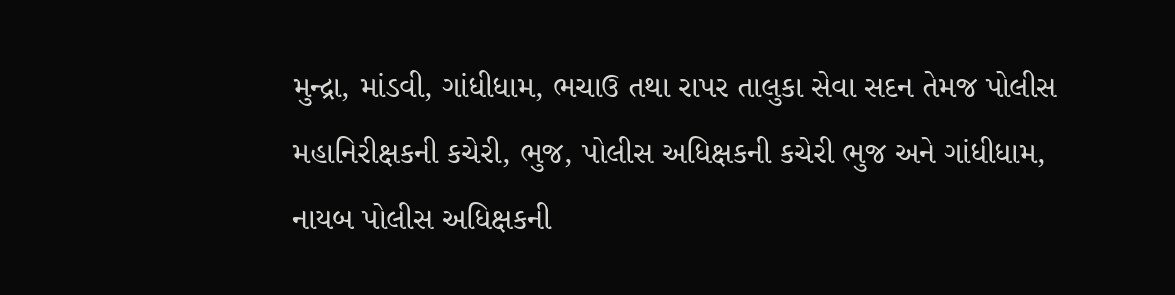મુન્‍દ્રા, માંડવી, ગાંધીધામ, ભચાઉ તથા રાપર તાલુકા સેવા સદન તેમજ પોલીસ મહાનિરીક્ષકની કચેરી, ભુજ, પોલીસ અધિક્ષકની કચેરી ભુજ અને ગાંધીધામ, નાયબ પોલીસ અધિક્ષકની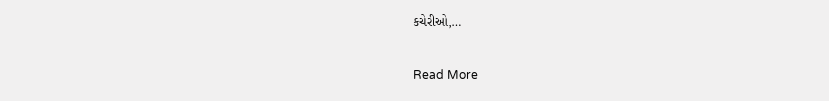કચેરીઓ,…

Read More